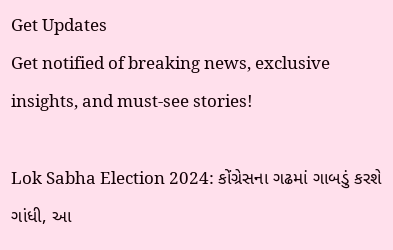Get Updates
Get notified of breaking news, exclusive insights, and must-see stories!

Lok Sabha Election 2024: કોંગ્રેસના ગઢમાં ગાબડું કરશે ગાંધી, આ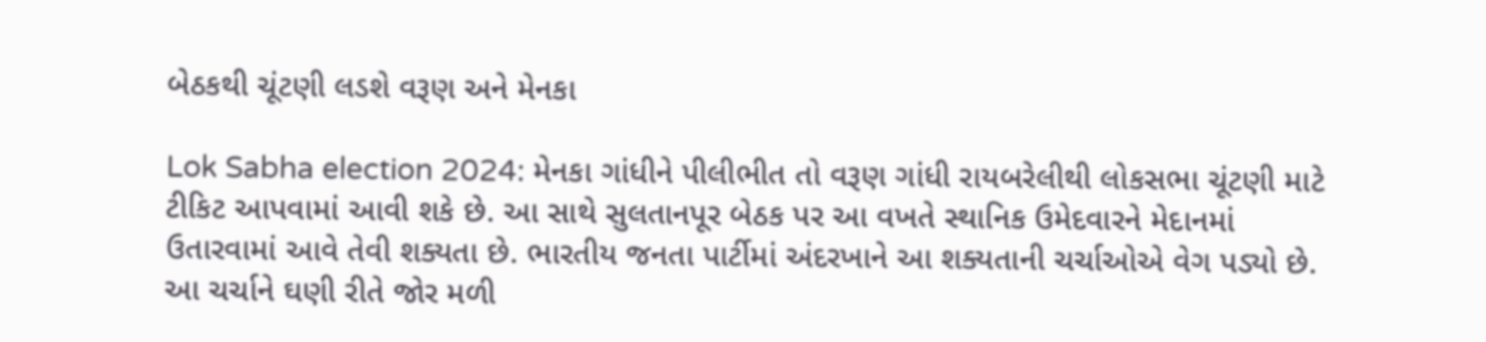બેઠકથી ચૂંટણી લડશે વરૂણ અને મેનકા

Lok Sabha election 2024: મેનકા ગાંધીને પીલીભીત તો વરૂણ ગાંધી રાયબરેલીથી લોકસભા ચૂંટણી માટે ટીકિટ આપવામાં આવી શકે છે. આ સાથે સુલતાનપૂર બેઠક પર આ વખતે સ્થાનિક ઉમેદવારને મેદાનમાં ઉતારવામાં આવે તેવી શક્યતા છે. ભારતીય જનતા પાર્ટીમાં અંદરખાને આ શક્યતાની ચર્ચાઓએ વેગ પડ્યો છે. આ ચર્ચાને ઘણી રીતે જોર મળી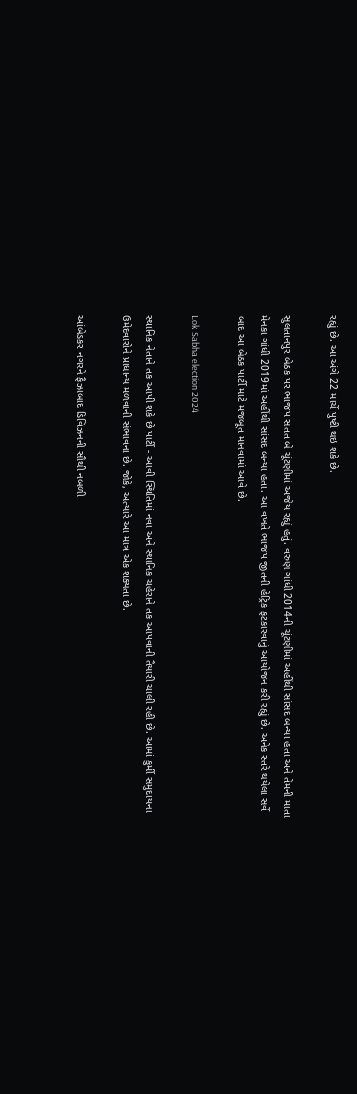રહ્યું છે. આ અંગે 22 માર્ચે પુષ્ટી થઇ શકે છે.

સુલતાનપુર બેઠક પર ભાજપ સતત બે ચૂંટણીમાં અજેય રહ્યું હતું. વરુણ ગાંધી 2014ની ચૂંટણીમાં અહીંથી સાંસદ બન્યા હતા અને તેમની માતા મેનકા ગાંધી 2019માં અહીંથી સાંસદ બન્યા હતા. આ વખતે ભાજપ જીતની હેટ્રિક ફટકારવાનું આયોજન કરી રહ્યું છે. અનેક સ્તરે થયેલા સર્વે બાદ આ બેઠક પાર્ટી માટે મજબૂત માનવામાં આવે છે.

Lok Sabha election 2024

સ્થાનિક નેતાને તક આપી શકે છે પાર્ટી - આવી સ્થિતિમાં નવા અને સ્થાનિક ચહેરાને તક આપવાની તૈયારી ચાલી રહી છે. આમાં કુર્મી સમુદાયના ઉમેદવારોને પ્રાધાન્ય મળવાની સંભાવના છે. જોકે, અત્યારે આ માત્ર એક શક્યતા છે.

આંબેડકર નગરને ફૈઝાબાદ ડિવિઝનની સૌથી નબળી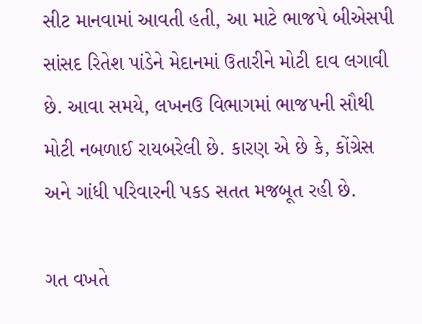સીટ માનવામાં આવતી હતી, આ માટે ભાજપે બીએસપી સાંસદ રિતેશ પાંડેને મેદાનમાં ઉતારીને મોટી દાવ લગાવી છે. આવા સમયે, લખનઉ વિભાગમાં ભાજપની સૌથી મોટી નબળાઈ રાયબરેલી છે. કારણ એ છે કે, કોંગ્રેસ અને ગાંધી પરિવારની પકડ સતત મજબૂત રહી છે.

ગત વખતે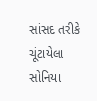સાંસદ તરીકે ચૂંટાયેલા સોનિયા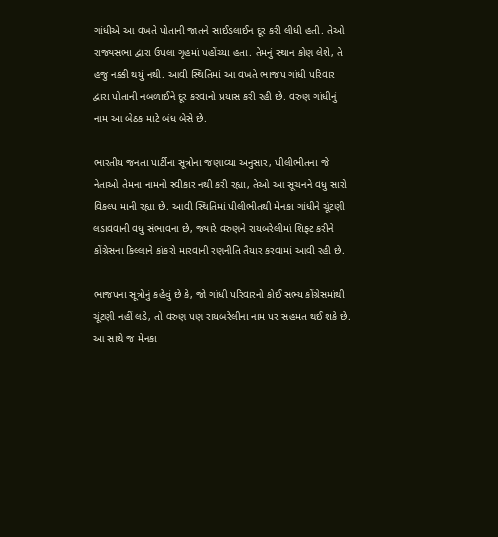ગાંધીએ આ વખતે પોતાની જાતને સાઈડલાઈન દૂર કરી લીધી હતી. તેઓ રાજ્યસભા દ્વારા ઉપલા ગૃહમાં પહોંચ્યા હતા. તેમનું સ્થાન કોણ લેશે, તે હજુ નક્કી થયું નથી. આવી સ્થિતિમાં આ વખતે ભાજપ ગાંધી પરિવાર દ્વારા પોતાની નબળાઈને દૂર કરવાનો પ્રયાસ કરી રહી છે. વરુણ ગાંધીનું નામ આ બેઠક માટે બંધ બેસે છે.

ભારતીય જનતા પાર્ટીના સૂત્રોના જણાવ્યા અનુસાર, પીલીભીતના જે નેતાઓ તેમના નામનો સ્વીકાર નથી કરી રહ્યા, તેઓ આ સૂચનને વધુ સારો વિકલ્પ માની રહ્યા છે. આવી સ્થિતિમાં પીલીભીતથી મેનકા ગાંધીને ચૂંટણી લડાવવાની વધુ સંભાવના છે, જ્યારે વરુણને રાયબરેલીમાં શિફ્ટ કરીને કોંગ્રેસના કિલ્લાને કાંકરો મારવાની રણનીતિ તૈયાર કરવામાં આવી રહી છે.

ભાજપના સૂત્રોનું કહેવું છે કે, જો ગાંધી પરિવારનો કોઈ સભ્ય કોંગ્રેસમાંથી ચૂંટણી નહીં લડે, તો વરુણ પણ રાયબરેલીના નામ પર સહમત થઈ શકે છે. આ સાથે જ મેનકા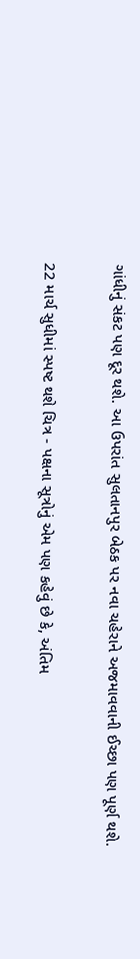ગાંધીનું સંકટ પણ દૂર થશે. આ ઉપરાંત સુલતાનપુર બેઠક પર નવા ચહેરાને અજમાવવાની ઈચ્છા પણ પૂર્ણ થશે.

22 માર્ચ સુધીમાં સ્પષ્ટ થશે ચિત્ર - પક્ષના સૂત્રોનું એમ પણ કહેવું છે કે, અંતિમ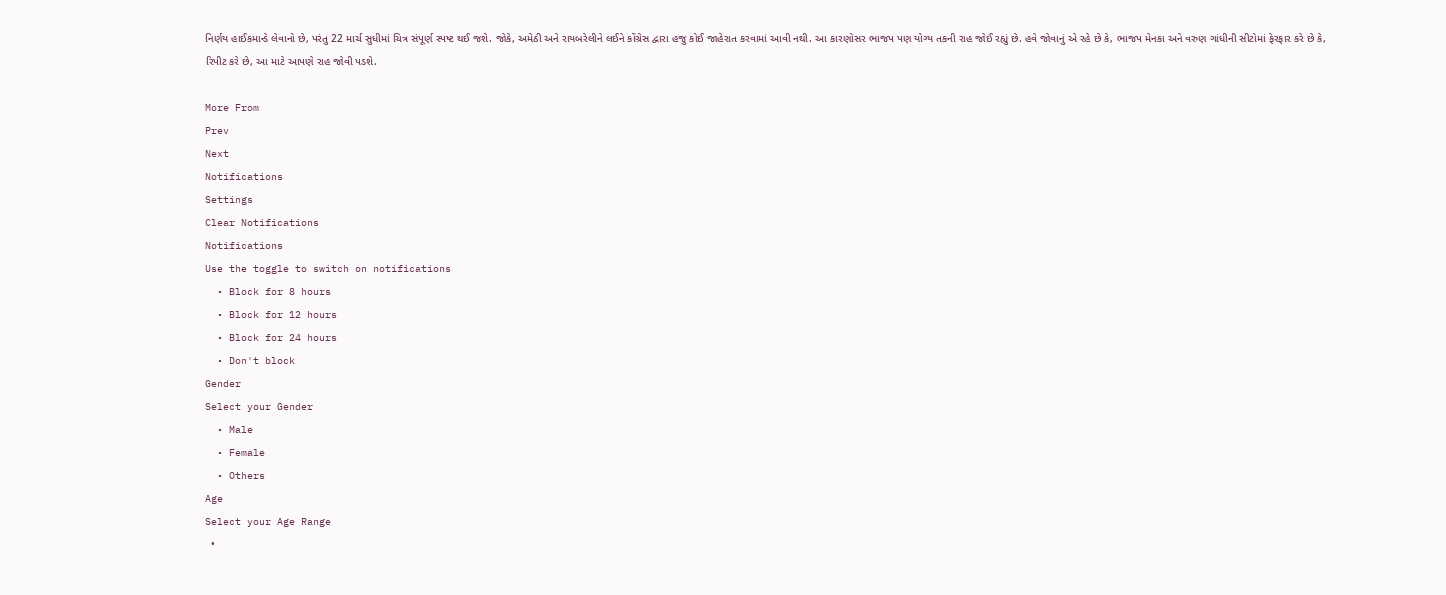નિર્ણય હાઈકમાન્ડે લેવાનો છે, પરંતુ 22 માર્ચ સુધીમાં ચિત્ર સંપૂર્ણ સ્પષ્ટ થઈ જશે. જોકે, અમેઠી અને રાયબરેલીને લઈને કોંગ્રેસ દ્વારા હજુ કોઈ જાહેરાત કરવામાં આવી નથી. આ કારણોસર ભાજપ પણ યોગ્ય તકની રાહ જોઈ રહ્યું છે. હવે જોવાનું એ રહે છે કે, ભાજપ મેનકા અને વરુણ ગાંધીની સીટોમાં ફેરફાર કરે છે કે, રિપીટ કરે છે, આ માટે આપણે રાહ જોવી પડશે.

More From
Prev
Next
Notifications
Settings
Clear Notifications
Notifications
Use the toggle to switch on notifications
  • Block for 8 hours
  • Block for 12 hours
  • Block for 24 hours
  • Don't block
Gender
Select your Gender
  • Male
  • Female
  • Others
Age
Select your Age Range
  •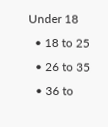Under 18
  • 18 to 25
  • 26 to 35
  • 36 to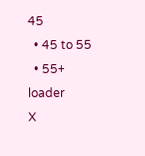45
  • 45 to 55
  • 55+
loader
X